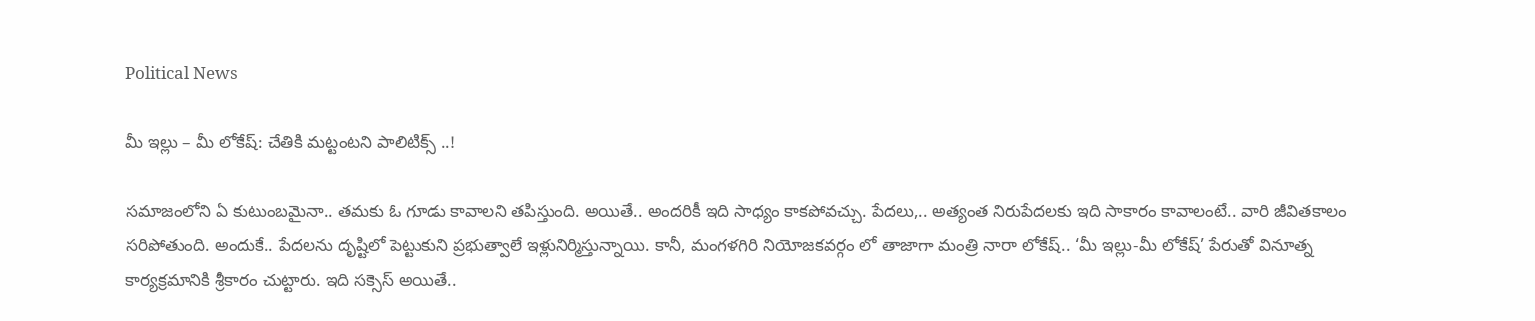Political News

మీ ఇల్లు – మీ లోకేష్‌: చేతికి మ‌ట్టంట‌ని పాలిటిక్స్ ..!

స‌మాజంలోని ఏ కుటుంబ‌మైనా.. త‌మ‌కు ఓ గూడు కావాల‌ని త‌పిస్తుంది. అయితే.. అంద‌రికీ ఇది సాధ్యం కాక‌పోవ‌చ్చు. పేద‌లు,.. అత్యంత నిరుపేద‌ల‌కు ఇది సాకారం కావాలంటే.. వారి జీవిత‌కాలం స‌రిపోతుంది. అందుకే.. పేద‌ల‌ను దృష్టిలో పెట్టుకుని ప్ర‌భుత్వాలే ఇళ్లునిర్మిస్తున్నాయి. కానీ, మంగ‌ళ‌గిరి నియోజ‌క‌వ‌ర్గం లో తాజాగా మంత్రి నారా లోకేష్‌.. ‘మీ ఇల్లు-మీ లోకేష్‌’ పేరుతో వినూత్న కార్య‌క్ర‌మానికి శ్రీకారం చుట్టారు. ఇది స‌క్సెస్ అయితే..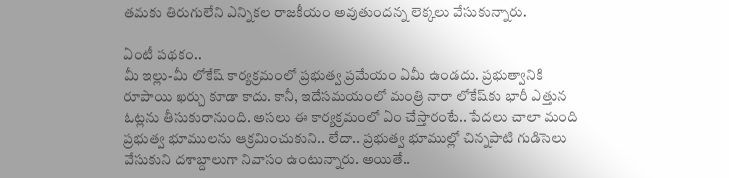త‌మ‌కు తిరుగులేని ఎన్నిక‌ల రాజ‌కీయం అవుతుంద‌న్న లెక్క‌లు వేసుకున్నారు.

ఏంటీ ప‌థ‌కం..
మీ ఇల్లు-మీ లోకేష్ కార్య‌క్ర‌మంలో ప్ర‌భుత్వ ప్ర‌మేయం ఏమీ ఉండ‌దు. ప్ర‌భుత్వానికి రూపాయి ఖ‌ర్చు కూడా కాదు. కానీ, ఇదేస‌మ‌యంలో మంత్రి నారా లోకేష్‌కు భారీ ఎత్తున ఓట్ల‌ను తీసుకురానుంది. అస‌లు ఈ కార్య‌క్ర‌మంలో ఏం చేస్తారంటే.. పేద‌లు చాలా మంది ప్ర‌భుత్వ భూముల‌ను ఆక్ర‌మించుకుని.. లేదా.. ప్ర‌భుత్వ భూముల్లో చిన్న‌పాటి గుడిసెలు వేసుకుని ద‌శాబ్దాలుగా నివాసం ఉంటున్నారు. అయితే..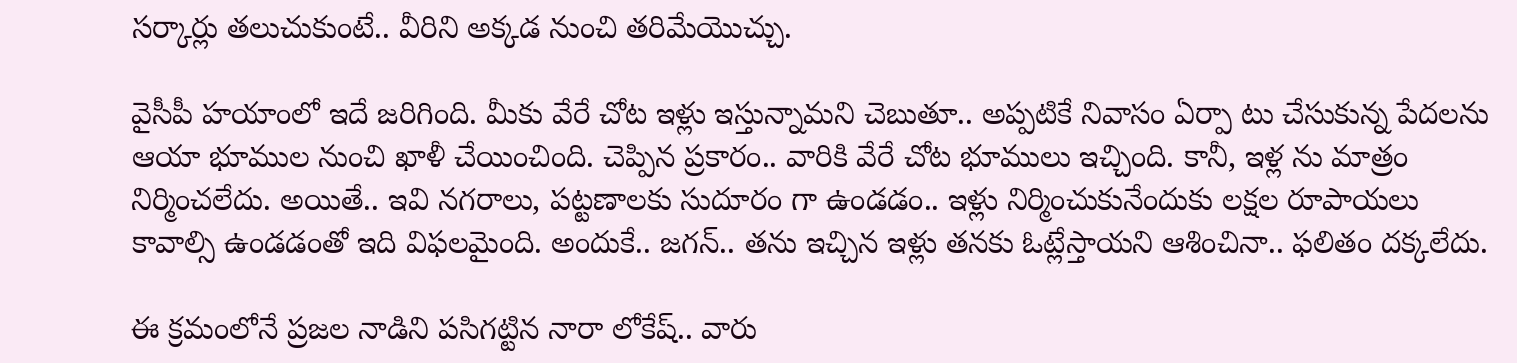స‌ర్కార్లు త‌లుచుకుంటే.. వీరిని అక్క‌డ నుంచి త‌రిమేయొచ్చు.

వైసీపీ హ‌యాంలో ఇదే జ‌రిగింది. మీకు వేరే చోట ఇళ్లు ఇస్తున్నామ‌ని చెబుతూ.. అప్ప‌టికే నివాసం ఏర్పా టు చేసుకున్న పేద‌లను ఆయా భూముల నుంచి ఖాళీ చేయించింది. చెప్పిన ప్ర‌కారం.. వారికి వేరే చోట భూములు ఇచ్చింది. కానీ, ఇళ్ల ను మాత్రం నిర్మించ‌లేదు. అయితే.. ఇవి న‌గ‌రాలు, ప‌ట్ట‌ణాల‌కు సుదూరం గా ఉండడం.. ఇళ్లు నిర్మించుకునేందుకు ల‌క్ష‌ల రూపాయ‌లు కావాల్సి ఉండ‌డంతో ఇది విఫ‌ల‌మైంది. అందుకే.. జ‌గ‌న్‌.. త‌ను ఇచ్చిన ఇళ్లు త‌న‌కు ఓట్లేస్తాయ‌ని ఆశించినా.. ఫ‌లితం ద‌క్క‌లేదు.

ఈ క్ర‌మంలోనే ప్ర‌జ‌ల నాడిని ప‌సిగ‌ట్టిన నారా లోకేష్‌.. వారు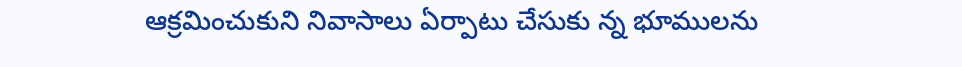ఆక్ర‌మించుకుని నివాసాలు ఏర్పాటు చేసుకు న్న భూముల‌ను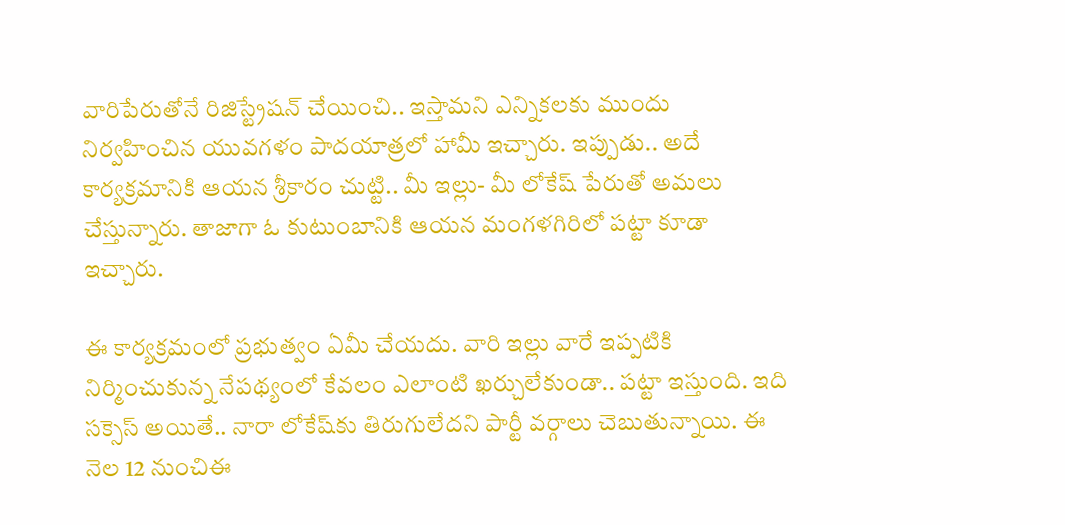వారిపేరుతోనే రిజిస్ట్రేష‌న్ చేయించి.. ఇస్తామ‌ని ఎన్నిక‌ల‌కు ముందు నిర్వ‌హించిన యువ‌గ‌ళం పాద‌యాత్ర‌లో హామీ ఇచ్చారు. ఇప్పుడు.. అదే కార్య‌క్ర‌మానికి ఆయ‌న శ్రీకారం చుట్టి.. మీ ఇల్లు- మీ లోకేష్ పేరుతో అమ‌లు చేస్తున్నారు. తాజాగా ఓ కుటుంబానికి ఆయ‌న మంగ‌ళగిరిలో ప‌ట్టా కూడా ఇచ్చారు.

ఈ కార్య‌క్ర‌మంలో ప్ర‌భుత్వం ఏమీ చేయ‌దు. వారి ఇల్లు వారే ఇప్ప‌టికి నిర్మించుకున్న నేప‌థ్యంలో కేవలం ఎలాంటి ఖ‌ర్చులేకుండా.. ప‌ట్టా ఇస్తుంది. ఇది స‌క్సెస్ అయితే.. నారా లోకేష్‌కు తిరుగులేద‌ని పార్టీ వ‌ర్గాలు చెబుతున్నాయి. ఈ నెల 12 నుంచిఈ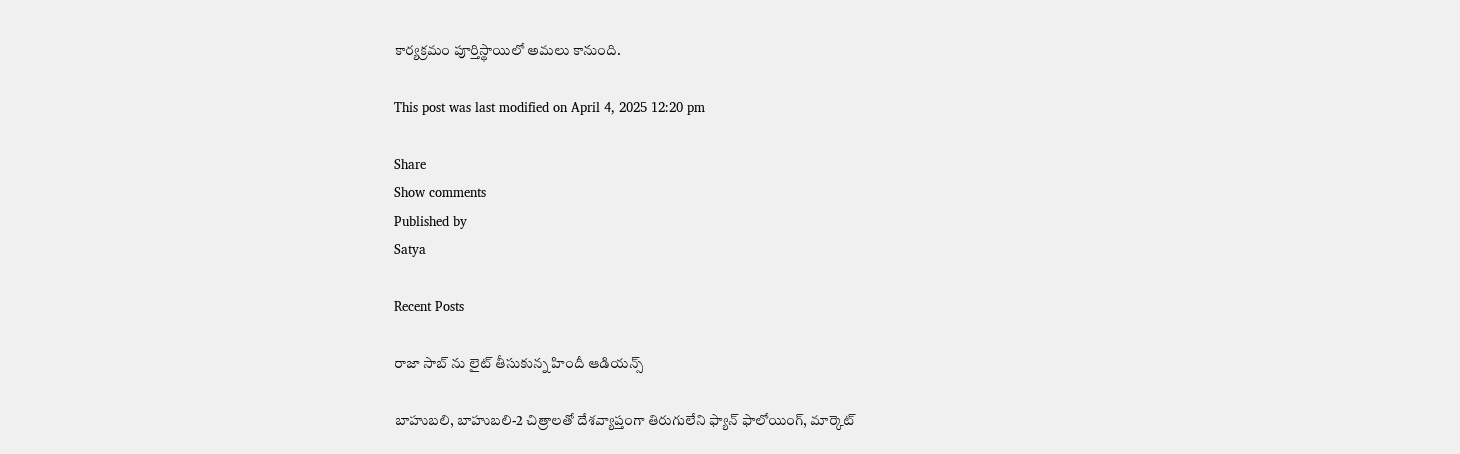కార్య‌క్ర‌మం పూర్తిస్థాయిలో అమ‌లు కానుంది.

This post was last modified on April 4, 2025 12:20 pm

Share
Show comments
Published by
Satya

Recent Posts

రాజా సాబ్ ను లైట్ తీసుకున్న‌ హిందీ ఆడియ‌న్స్

బాహుబ‌లి, బాహుబ‌లి-2 చిత్రాల‌తో దేశ‌వ్యాప్తంగా తిరుగులేని ఫ్యాన్ ఫాలోయింగ్, మార్కెట్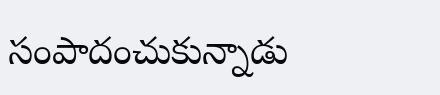సంపాదంచుకున్నాడు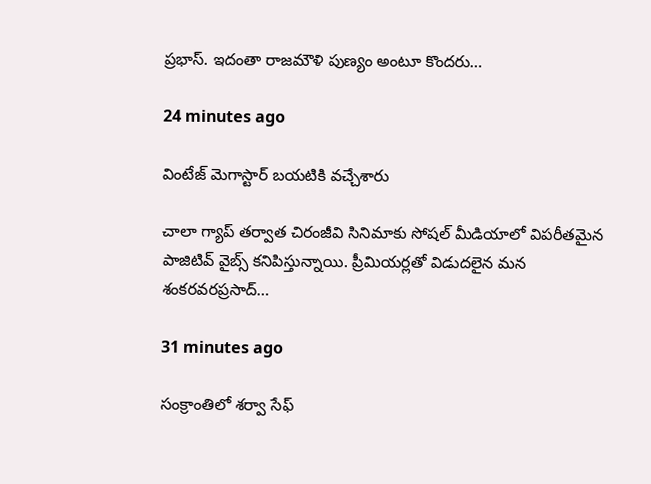ప్ర‌భాస్. ఇదంతా రాజ‌మౌళి పుణ్యం అంటూ కొంద‌రు…

24 minutes ago

వింటేజ్ మెగాస్టార్ బయటికి వచ్చేశారు

చాలా గ్యాప్ తర్వాత చిరంజీవి సినిమాకు సోషల్ మీడియాలో విపరీతమైన పాజిటివ్ వైబ్స్ కనిపిస్తున్నాయి. ప్రీమియర్లతో విడుదలైన మన శంకరవరప్రసాద్…

31 minutes ago

సంక్రాంతిలో శర్వా సేఫ్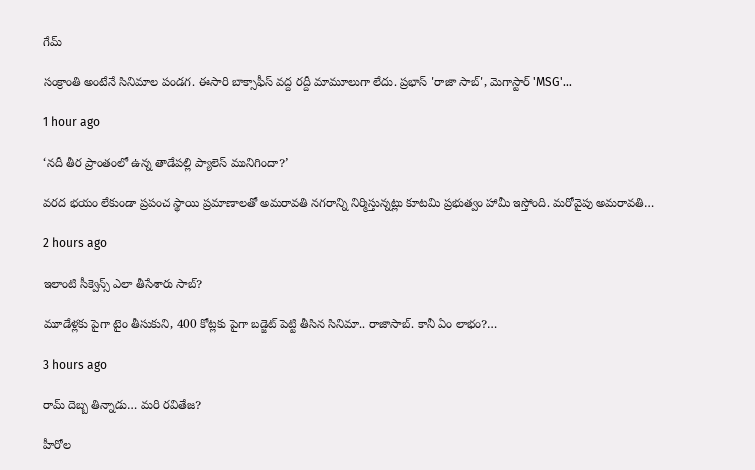గేమ్

సంక్రాంతి అంటేనే సినిమాల పండగ. ఈసారి బాక్సాఫీస్ వద్ద రద్దీ మామూలుగా లేదు. ప్రభాస్ 'రాజా సాబ్', మెగాస్టార్ 'MSG'…

1 hour ago

‘నదీ తీర ప్రాంతంలో ఉన్న తాడేపల్లి ప్యాలెస్ మునిగిందా?’

వరద భయం లేకుండా ప్రపంచ స్థాయి ప్రమాణాలతో అమరావతి నగరాన్ని నిర్మిస్తున్నట్లు కూటమి ప్రభుత్వం హామీ ఇస్తోంది. మరోవైపు అమరావతి…

2 hours ago

ఇలాంటి సీక్వెన్స్ ఎలా తీసేశారు సాబ్‌?

మూడేళ్ల‌కు పైగా టైం తీసుకుని, 400 కోట్ల‌కు పైగా బ‌డ్జెట్ పెట్టి తీసిన సినిమా.. రాజాసాబ్. కానీ ఏం లాభం?…

3 hours ago

రామ్ దెబ్బ తిన్నాడు… మరి రవితేజ?

హీరోల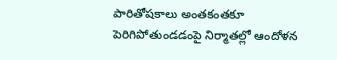పారితోషకాలు అంతకంతకూ పెరిగిపోతుండడంపై నిర్మాతల్లో ఆందోళన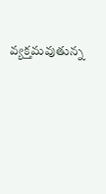వ్యక్తమవుతున్న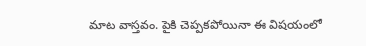మాట వాస్తవం. పైకి చెప్పకపోయినా ఈ విషయంలో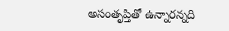అసంతృప్తితో ఉన్నారన్నది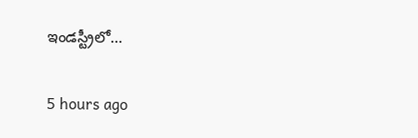ఇండస్ట్రీలో…

5 hours ago